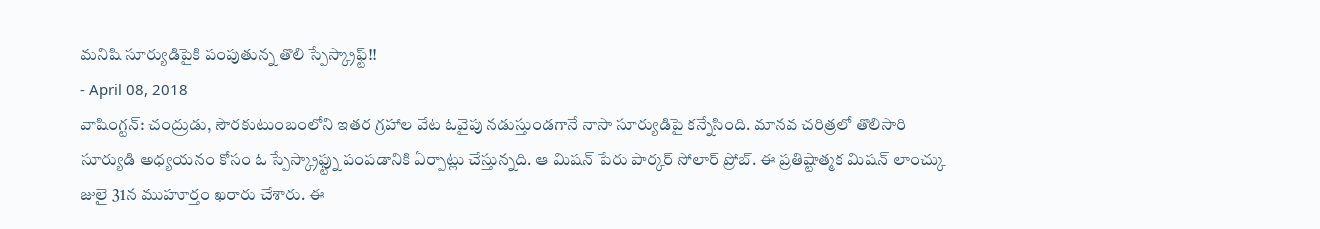మనిషి సూర్యుడిపైకి పంపుతున్న తొలి స్పేస్క్రాఫ్ట్!!
- April 08, 2018
వాషింగ్టన్: చంద్రుడు, సౌరకుటుంబంలోని ఇతర గ్రహాల వేట ఓవైపు నడుస్తుండగానే నాసా సూర్యుడిపై కన్నేసింది. మానవ చరిత్రలో తొలిసారి సూర్యుడి అధ్యయనం కోసం ఓ స్పేస్క్రాఫ్ట్ను పంపడానికి ఏర్పాట్లు చేస్తున్నది. ఆ మిషన్ పేరు పార్కర్ సోలార్ ప్రోబ్. ఈ ప్రతిష్టాత్మక మిషన్ లాంచ్కు జులై 31న ముహూర్తం ఖరారు చేశారు. ఈ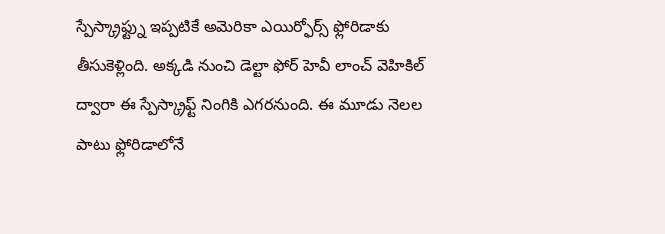స్పేస్క్రాఫ్ట్ను ఇప్పటికే అమెరికా ఎయిర్ఫోర్స్ ఫ్లోరిడాకు తీసుకెళ్లింది. అక్కడి నుంచి డెల్టా ఫోర్ హెవీ లాంచ్ వెహికిల్ ద్వారా ఈ స్పేస్క్రాఫ్ట్ నింగికి ఎగరనుంది. ఈ మూడు నెలల పాటు ఫ్లోరిడాలోనే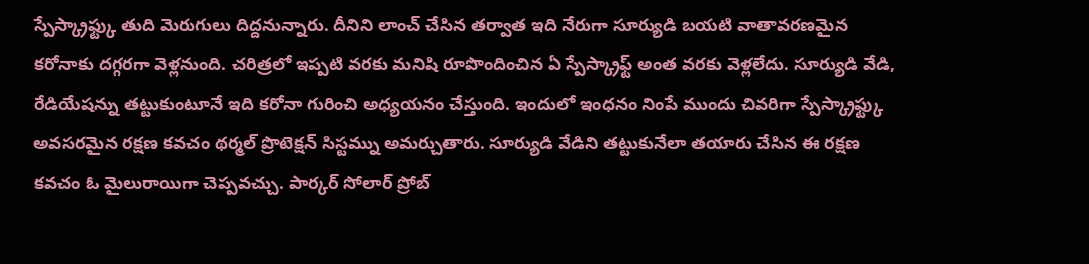స్పేస్క్రాఫ్ట్కు తుది మెరుగులు దిద్దనున్నారు. దీనిని లాంచ్ చేసిన తర్వాత ఇది నేరుగా సూర్యుడి బయటి వాతావరణమైన కరోనాకు దగ్గరగా వెళ్లనుంది. చరిత్రలో ఇప్పటి వరకు మనిషి రూపొందించిన ఏ స్పేస్క్రాఫ్ట్ అంత వరకు వెళ్లలేదు. సూర్యుడి వేడి, రేడియేషన్ను తట్టుకుంటూనే ఇది కరోనా గురించి అధ్యయనం చేస్తుంది. ఇందులో ఇంధనం నింపే ముందు చివరిగా స్పేస్క్రాఫ్ట్కు అవసరమైన రక్షణ కవచం థర్మల్ ప్రొటెక్షన్ సిస్టమ్ను అమర్చుతారు. సూర్యుడి వేడిని తట్టుకునేలా తయారు చేసిన ఈ రక్షణ కవచం ఓ మైలురాయిగా చెప్పవచ్చు. పార్కర్ సోలార్ ప్రోబ్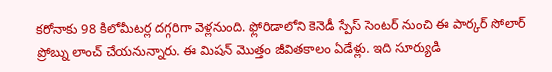కరోనాకు 98 కిలోమీటర్ల దగ్గరిగా వెళ్లనుంది. ఫ్లోరిడాలోని కెనెడీ స్పేస్ సెంటర్ నుంచి ఈ పార్కర్ సోలార్ ప్రోబ్ను లాంచ్ చేయనున్నారు. ఈ మిషన్ మొత్తం జీవితకాలం ఏడేళ్లు. ఇది సూర్యుడి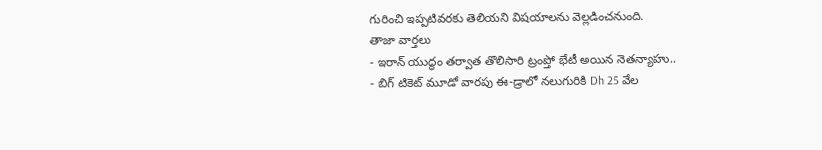గురించి ఇప్పటివరకు తెలియని విషయాలను వెల్లడించనుంది.
తాజా వార్తలు
- ఇరాన్ యుద్ధం తర్వాత తొలిసారి ట్రంప్తో భేటీ అయిన నెతన్యాహు..
- బిగ్ టికెట్ మూడో వారపు ఈ-డ్రాలో నలుగురికి Dh 25 వేల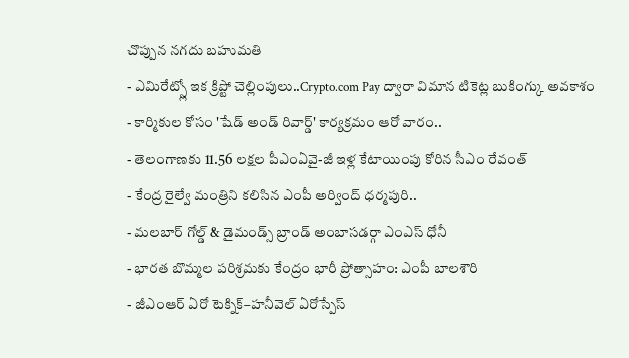చొప్పున నగదు బహుమతి
- ఎమిరేట్స్లో ఇక క్రిప్టో చెల్లింపులు..Crypto.com Pay ద్వారా విమాన టికెట్ల బుకింగ్కు అవకాశం
- కార్మికుల కోసం 'షేడ్ అండ్ రివార్డ్' కార్యక్రమం ఆరో వారం..
- తెలంగాణకు 11.56 లక్షల పీఎంఏవై-జీ ఇళ్ల కేటాయింపు కోరిన సీఎం రేవంత్
- కేంద్ర రైల్వే మంత్రిని కలిసిన ఎంపీ అర్వింద్ ధర్మపురి..
- మలబార్ గోల్డ్ & డైమండ్స్ బ్రాండ్ అంబాసడర్గా ఎంఎస్ ధోనీ
- భారత బొమ్మల పరిశ్రమకు కేంద్రం భారీ ప్రోత్సాహం: ఎంపీ బాలశౌరి
- జీఎంఆర్ ఏరో టెక్నిక్–హనీవెల్ ఏరోస్పేస్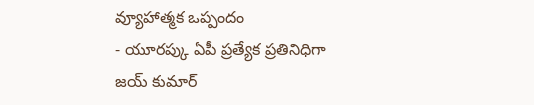వ్యూహాత్మక ఒప్పందం
- యూరప్కు ఏపీ ప్రత్యేక ప్రతినిధిగా జయ్ కుమార్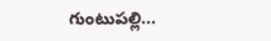గుంటుపల్లి...